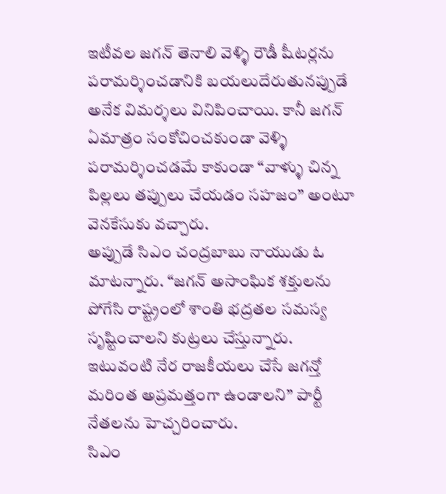ఇటీవల జగన్ తెనాలి వెళ్ళి రౌడీ షీటర్లను పరామర్శించడానికి బయలుదేరుతునప్పుడే అనేక విమర్శలు వినిపించాయి. కానీ జగన్ ఏమాత్రం సంకోచించకుండా వెళ్ళి పరామర్శించడమే కాకుండా “వాళ్ళు చిన్న పిల్లలు తప్పులు చేయడం సహజం” అంటూ వెనకేసుకు వచ్చారు.
అప్పుడే సిఎం చంద్రబాబు నాయుడు ఓ మాటన్నారు. “జగన్ అసాంఘిక శక్తులను పోగేసి రాష్ట్రంలో శాంతి భద్రతల సమస్య సృష్టించాలని కుట్రలు చేస్తున్నారు. ఇటువంటి నేర రాజకీయలు చేసే జగన్తో మరింత అప్రమత్తంగా ఉండాలని” పార్టీ నేతలను హెచ్చరించారు.
సిఎం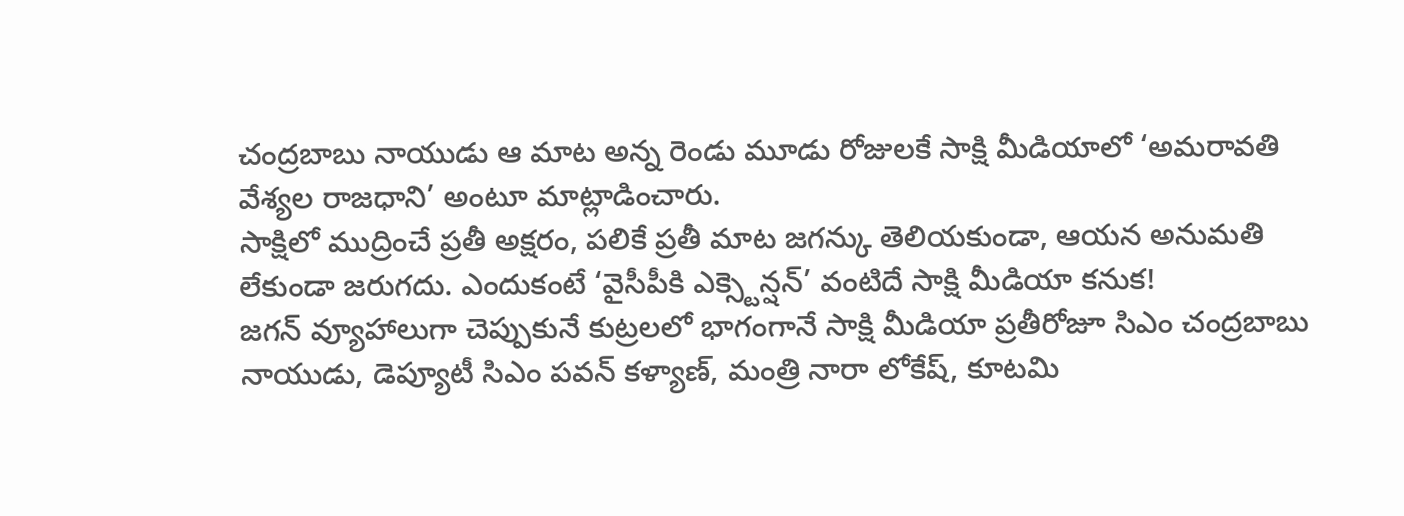చంద్రబాబు నాయుడు ఆ మాట అన్న రెండు మూడు రోజులకే సాక్షి మీడియాలో ‘అమరావతి వేశ్యల రాజధాని’ అంటూ మాట్లాడించారు.
సాక్షిలో ముద్రించే ప్రతీ అక్షరం, పలికే ప్రతీ మాట జగన్కు తెలియకుండా, ఆయన అనుమతి లేకుండా జరుగదు. ఎందుకంటే ‘వైసీపీకి ఎక్స్టెన్షన్’ వంటిదే సాక్షి మీడియా కనుక!
జగన్ వ్యూహాలుగా చెప్పుకునే కుట్రలలో భాగంగానే సాక్షి మీడియా ప్రతీరోజూ సిఎం చంద్రబాబు నాయుడు, డెప్యూటీ సిఎం పవన్ కళ్యాణ్, మంత్రి నారా లోకేష్, కూటమి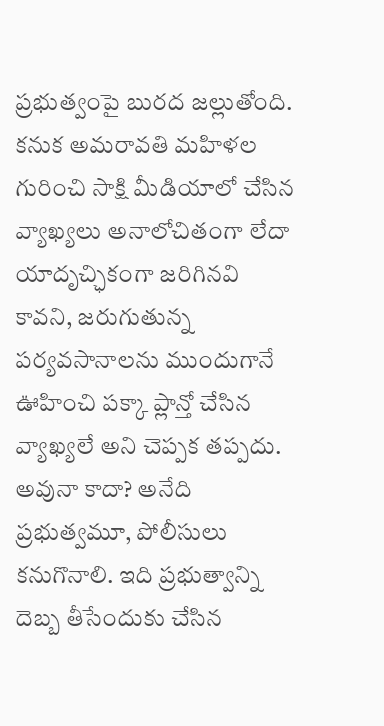ప్రభుత్వంపై బురద జల్లుతోంది.
కనుక అమరావతి మహిళల గురించి సాక్షి మీడియాలో చేసిన వ్యాఖ్యలు అనాలోచితంగా లేదా యాదృచ్ఛికంగా జరిగినవి కావని, జరుగుతున్న పర్యవసానాలను ముందుగానే ఊహించి పక్కా ప్లాన్తో చేసిన వ్యాఖ్యలే అని చెప్పక తప్పదు.
అవునా కాదా? అనేది ప్రభుత్వమూ, పోలీసులు కనుగొనాలి. ఇది ప్రభుత్వాన్ని దెబ్బ తీసేందుకు చేసిన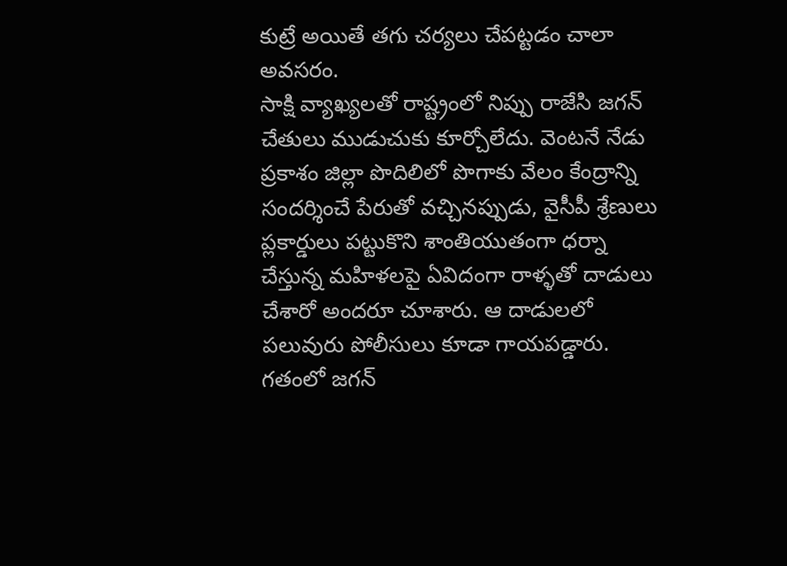కుట్రే అయితే తగు చర్యలు చేపట్టడం చాలా అవసరం.
సాక్షి వ్యాఖ్యలతో రాష్ట్రంలో నిప్పు రాజేసి జగన్ చేతులు ముడుచుకు కూర్చోలేదు. వెంటనే నేడు ప్రకాశం జిల్లా పొదిలిలో పొగాకు వేలం కేంద్రాన్ని సందర్శించే పేరుతో వచ్చినప్పుడు, వైసీపీ శ్రేణులు ప్లకార్డులు పట్టుకొని శాంతియుతంగా ధర్నా చేస్తున్న మహిళలపై ఏవిదంగా రాళ్ళతో దాడులు చేశారో అందరూ చూశారు. ఆ దాడులలో పలువురు పోలీసులు కూడా గాయపడ్డారు.
గతంలో జగన్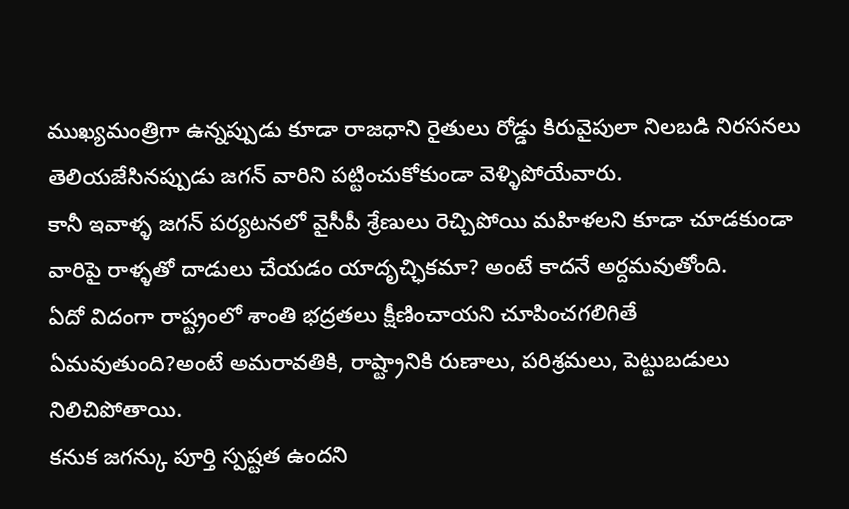ముఖ్యమంత్రిగా ఉన్నప్పుడు కూడా రాజధాని రైతులు రోడ్డు కిరువైపులా నిలబడి నిరసనలు తెలియజేసినప్పుడు జగన్ వారిని పట్టించుకోకుండా వెళ్ళిపోయేవారు.
కానీ ఇవాళ్ళ జగన్ పర్యటనలో వైసీపీ శ్రేణులు రెచ్చిపోయి మహిళలని కూడా చూడకుండా వారిపై రాళ్ళతో దాడులు చేయడం యాదృచ్ఛికమా? అంటే కాదనే అర్దమవుతోంది.
ఏదో విదంగా రాష్ట్రంలో శాంతి భద్రతలు క్షీణించాయని చూపించగలిగితే ఏమవుతుంది?అంటే అమరావతికి, రాష్ట్రానికి రుణాలు, పరిశ్రమలు, పెట్టుబడులు నిలిచిపోతాయి.
కనుక జగన్కు పూర్తి స్పష్టత ఉందని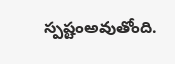స్పష్టంఅవుతోంది.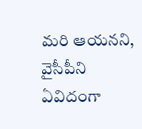మరి ఆయనని, వైసీపీని ఏవిదంగా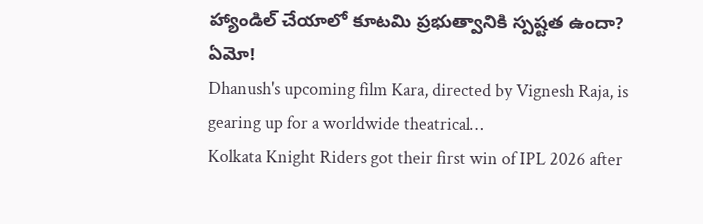హ్యాండిల్ చేయాలో కూటమి ప్రభుత్వానికి స్పష్టత ఉందా? ఏమో!
Dhanush's upcoming film Kara, directed by Vignesh Raja, is gearing up for a worldwide theatrical…
Kolkata Knight Riders got their first win of IPL 2026 after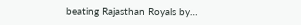beating Rajasthan Royals by…